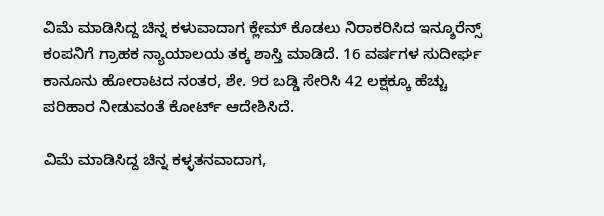ವಿಮೆ ಮಾಡಿಸಿದ್ದ ಚಿನ್ನ ಕಳುವಾದಾಗ ಕ್ಲೇಮ್ ಕೊಡಲು ನಿರಾಕರಿಸಿದ ಇನ್ಶೂರೆನ್ಸ್ ಕಂಪನಿಗೆ ಗ್ರಾಹಕ ನ್ಯಾಯಾಲಯ ತಕ್ಕ ಶಾಸ್ತಿ ಮಾಡಿದೆ. 16 ವರ್ಷಗಳ ಸುದೀರ್ಘ ಕಾನೂನು ಹೋರಾಟದ ನಂತರ, ಶೇ. 9ರ ಬಡ್ಡಿ ಸೇರಿಸಿ 42 ಲಕ್ಷಕ್ಕೂ ಹೆಚ್ಚು ಪರಿಹಾರ ನೀಡುವಂತೆ ಕೋರ್ಟ್ ಆದೇಶಿಸಿದೆ.

ವಿಮೆ ಮಾಡಿಸಿದ್ದ ಚಿನ್ನ ಕಳ್ಳತನವಾದಾಗ,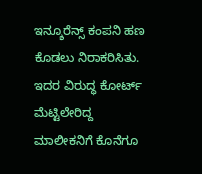ಇನ್ಶೂರೆನ್ಸ್ ಕಂಪನಿ ಹಣ ಕೊಡಲು ನಿರಾಕರಿಸಿತು. ಇದರ ವಿರುದ್ಧ ಕೋರ್ಟ್ ಮೆಟ್ಟಿಲೇರಿದ್ದ ಮಾಲೀಕನಿಗೆ ಕೊನೆಗೂ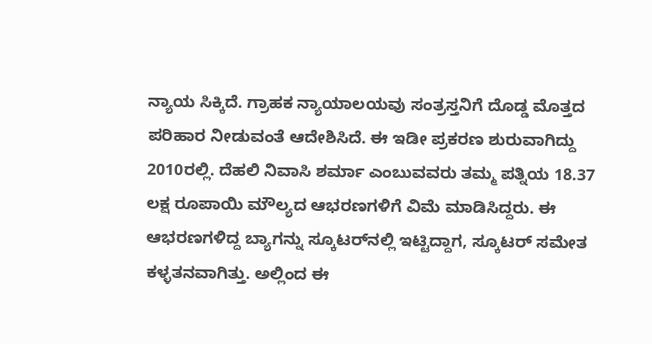ನ್ಯಾಯ ಸಿಕ್ಕಿದೆ. ಗ್ರಾಹಕ ನ್ಯಾಯಾಲಯವು ಸಂತ್ರಸ್ತನಿಗೆ ದೊಡ್ಡ ಮೊತ್ತದ ಪರಿಹಾರ ನೀಡುವಂತೆ ಆದೇಶಿಸಿದೆ. ಈ ಇಡೀ ಪ್ರಕರಣ ಶುರುವಾಗಿದ್ದು 2010ರಲ್ಲಿ. ದೆಹಲಿ ನಿವಾಸಿ ಶರ್ಮಾ ಎಂಬುವವರು ತಮ್ಮ ಪತ್ನಿಯ 18.37 ಲಕ್ಷ ರೂಪಾಯಿ ಮೌಲ್ಯದ ಆಭರಣಗಳಿಗೆ ವಿಮೆ ಮಾಡಿಸಿದ್ದರು. ಈ ಆಭರಣಗಳಿದ್ದ ಬ್ಯಾಗನ್ನು ಸ್ಕೂಟರ್‌ನಲ್ಲಿ ಇಟ್ಟಿದ್ದಾಗ, ಸ್ಕೂಟರ್ ಸಮೇತ ಕಳ್ಳತನವಾಗಿತ್ತು. ಅಲ್ಲಿಂದ ಈ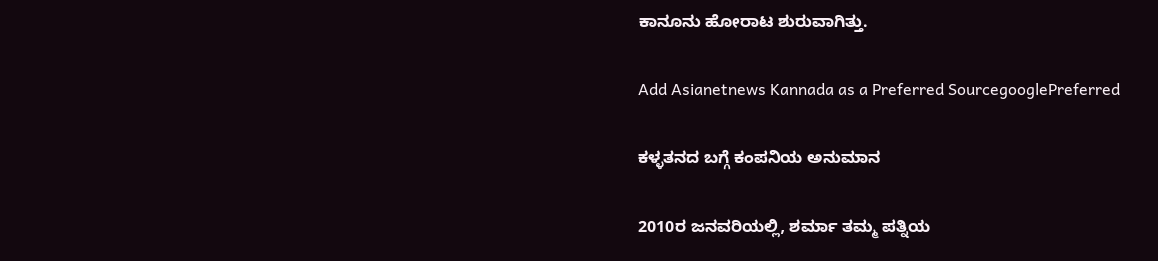ಕಾನೂನು ಹೋರಾಟ ಶುರುವಾಗಿತ್ತು.

Add Asianetnews Kannada as a Preferred SourcegooglePreferred

ಕಳ್ಳತನದ ಬಗ್ಗೆ ಕಂಪನಿಯ ಅನುಮಾನ

2010ರ ಜನವರಿಯಲ್ಲಿ, ಶರ್ಮಾ ತಮ್ಮ ಪತ್ನಿಯ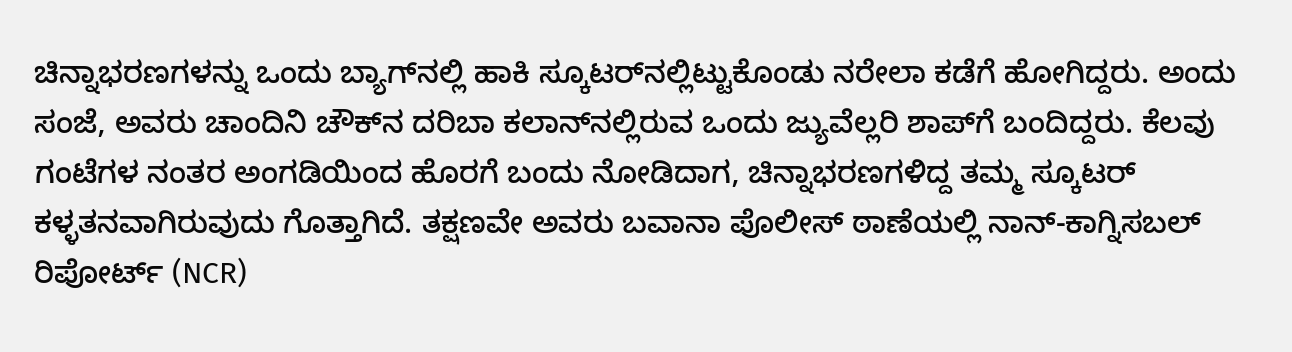ಚಿನ್ನಾಭರಣಗಳನ್ನು ಒಂದು ಬ್ಯಾಗ್‌ನಲ್ಲಿ ಹಾಕಿ ಸ್ಕೂಟರ್‌ನಲ್ಲಿಟ್ಟುಕೊಂಡು ನರೇಲಾ ಕಡೆಗೆ ಹೋಗಿದ್ದರು. ಅಂದು ಸಂಜೆ, ಅವರು ಚಾಂದಿನಿ ಚೌಕ್‌ನ ದರಿಬಾ ಕಲಾನ್‌ನಲ್ಲಿರುವ ಒಂದು ಜ್ಯುವೆಲ್ಲರಿ ಶಾಪ್‌ಗೆ ಬಂದಿದ್ದರು. ಕೆಲವು ಗಂಟೆಗಳ ನಂತರ ಅಂಗಡಿಯಿಂದ ಹೊರಗೆ ಬಂದು ನೋಡಿದಾಗ, ಚಿನ್ನಾಭರಣಗಳಿದ್ದ ತಮ್ಮ ಸ್ಕೂಟರ್ ಕಳ್ಳತನವಾಗಿರುವುದು ಗೊತ್ತಾಗಿದೆ. ತಕ್ಷಣವೇ ಅವರು ಬವಾನಾ ಪೊಲೀಸ್ ಠಾಣೆಯಲ್ಲಿ ನಾನ್-ಕಾಗ್ನಿಸಬಲ್ ರಿಪೋರ್ಟ್ (NCR)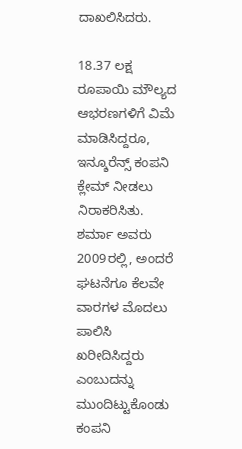ದಾಖಲಿಸಿದರು.

18.37 ಲಕ್ಷ ರೂಪಾಯಿ ಮೌಲ್ಯದ ಆಭರಣಗಳಿಗೆ ವಿಮೆ ಮಾಡಿಸಿದ್ದರೂ, ಇನ್ಶೂರೆನ್ಸ್ ಕಂಪನಿ ಕ್ಲೇಮ್ ನೀಡಲು ನಿರಾಕರಿಸಿತು. ಶರ್ಮಾ ಅವರು 2009ರಲ್ಲಿ, ಅಂದರೆ ಘಟನೆಗೂ ಕೆಲವೇ ವಾರಗಳ ಮೊದಲು ಪಾಲಿಸಿ ಖರೀದಿಸಿದ್ದರು ಎಂಬುದನ್ನು ಮುಂದಿಟ್ಟುಕೊಂಡು ಕಂಪನಿ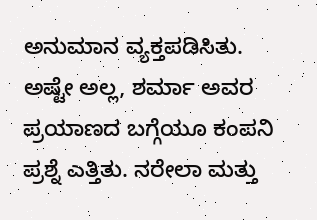ಅನುಮಾನ ವ್ಯಕ್ತಪಡಿಸಿತು. ಅಷ್ಟೇ ಅಲ್ಲ, ಶರ್ಮಾ ಅವರ ಪ್ರಯಾಣದ ಬಗ್ಗೆಯೂ ಕಂಪನಿ ಪ್ರಶ್ನೆ ಎತ್ತಿತು. ನರೇಲಾ ಮತ್ತು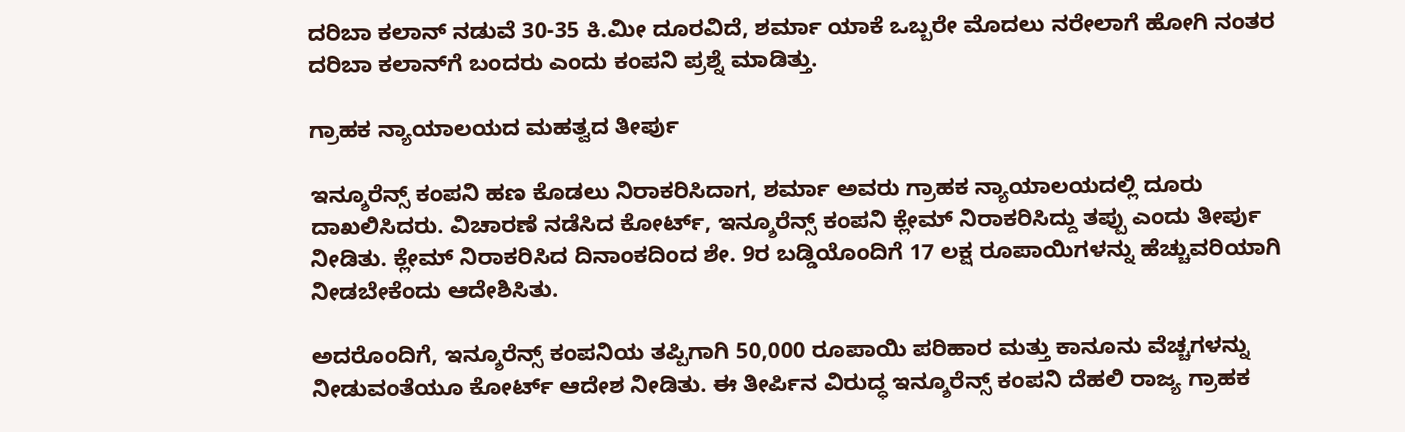ದರಿಬಾ ಕಲಾನ್‌ ನಡುವೆ 30-35 ಕಿ.ಮೀ ದೂರವಿದೆ, ಶರ್ಮಾ ಯಾಕೆ ಒಬ್ಬರೇ ಮೊದಲು ನರೇಲಾಗೆ ಹೋಗಿ ನಂತರ ದರಿಬಾ ಕಲಾನ್‌ಗೆ ಬಂದರು ಎಂದು ಕಂಪನಿ ಪ್ರಶ್ನೆ ಮಾಡಿತ್ತು.

ಗ್ರಾಹಕ ನ್ಯಾಯಾಲಯದ ಮಹತ್ವದ ತೀರ್ಪು

ಇನ್ಶೂರೆನ್ಸ್ ಕಂಪನಿ ಹಣ ಕೊಡಲು ನಿರಾಕರಿಸಿದಾಗ, ಶರ್ಮಾ ಅವರು ಗ್ರಾಹಕ ನ್ಯಾಯಾಲಯದಲ್ಲಿ ದೂರು ದಾಖಲಿಸಿದರು. ವಿಚಾರಣೆ ನಡೆಸಿದ ಕೋರ್ಟ್, ಇನ್ಶೂರೆನ್ಸ್ ಕಂಪನಿ ಕ್ಲೇಮ್ ನಿರಾಕರಿಸಿದ್ದು ತಪ್ಪು ಎಂದು ತೀರ್ಪು ನೀಡಿತು. ಕ್ಲೇಮ್ ನಿರಾಕರಿಸಿದ ದಿನಾಂಕದಿಂದ ಶೇ. 9ರ ಬಡ್ಡಿಯೊಂದಿಗೆ 17 ಲಕ್ಷ ರೂಪಾಯಿಗಳನ್ನು ಹೆಚ್ಚುವರಿಯಾಗಿ ನೀಡಬೇಕೆಂದು ಆದೇಶಿಸಿತು.

ಅದರೊಂದಿಗೆ, ಇನ್ಶೂರೆನ್ಸ್ ಕಂಪನಿಯ ತಪ್ಪಿಗಾಗಿ 50,000 ರೂಪಾಯಿ ಪರಿಹಾರ ಮತ್ತು ಕಾನೂನು ವೆಚ್ಚಗಳನ್ನು ನೀಡುವಂತೆಯೂ ಕೋರ್ಟ್ ಆದೇಶ ನೀಡಿತು. ಈ ತೀರ್ಪಿನ ವಿರುದ್ಧ ಇನ್ಶೂರೆನ್ಸ್ ಕಂಪನಿ ದೆಹಲಿ ರಾಜ್ಯ ಗ್ರಾಹಕ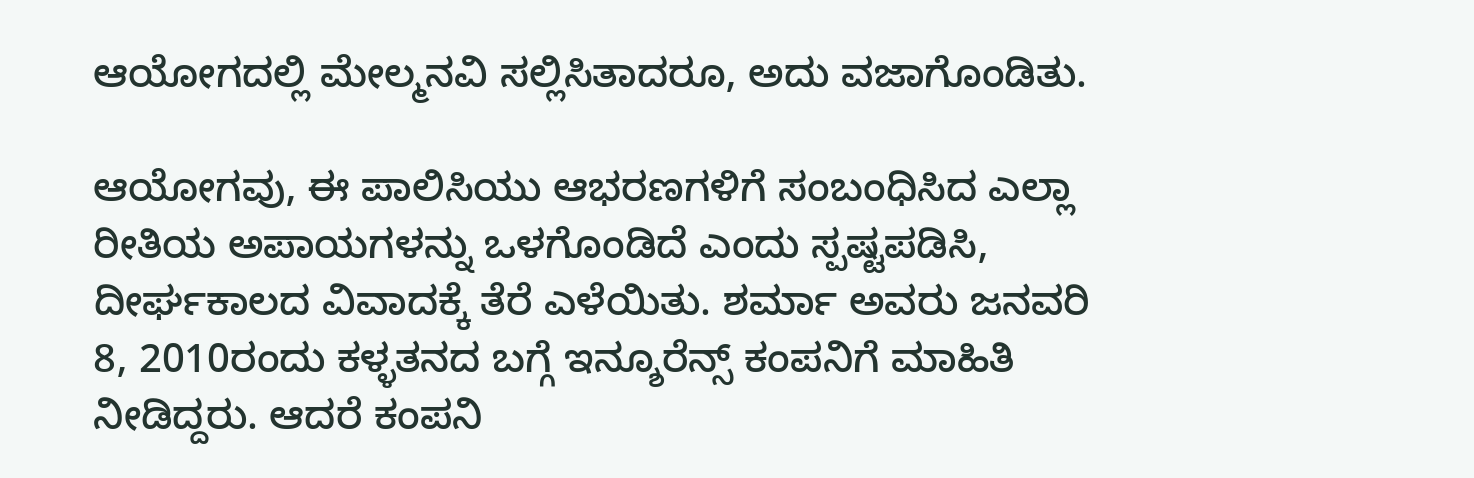ಆಯೋಗದಲ್ಲಿ ಮೇಲ್ಮನವಿ ಸಲ್ಲಿಸಿತಾದರೂ, ಅದು ವಜಾಗೊಂಡಿತು.

ಆಯೋಗವು, ಈ ಪಾಲಿಸಿಯು ಆಭರಣಗಳಿಗೆ ಸಂಬಂಧಿಸಿದ ಎಲ್ಲಾ ರೀತಿಯ ಅಪಾಯಗಳನ್ನು ಒಳಗೊಂಡಿದೆ ಎಂದು ಸ್ಪಷ್ಟಪಡಿಸಿ, ದೀರ್ಘಕಾಲದ ವಿವಾದಕ್ಕೆ ತೆರೆ ಎಳೆಯಿತು. ಶರ್ಮಾ ಅವರು ಜನವರಿ 8, 2010ರಂದು ಕಳ್ಳತನದ ಬಗ್ಗೆ ಇನ್ಶೂರೆನ್ಸ್ ಕಂಪನಿಗೆ ಮಾಹಿತಿ ನೀಡಿದ್ದರು. ಆದರೆ ಕಂಪನಿ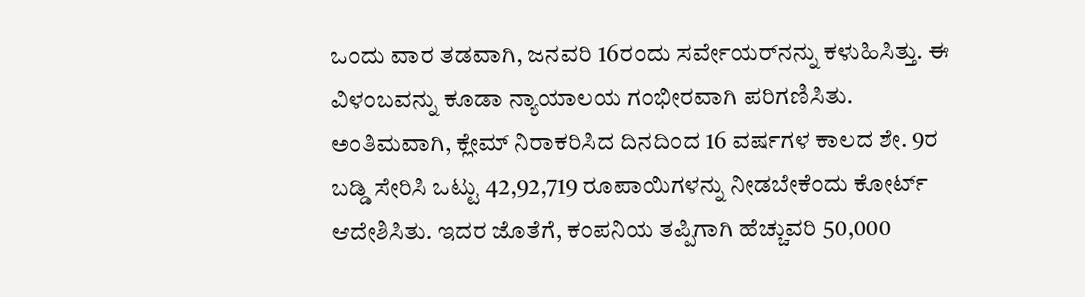ಒಂದು ವಾರ ತಡವಾಗಿ, ಜನವರಿ 16ರಂದು ಸರ್ವೇಯರ್‌ನನ್ನು ಕಳುಹಿಸಿತ್ತು. ಈ ವಿಳಂಬವನ್ನು ಕೂಡಾ ನ್ಯಾಯಾಲಯ ಗಂಭೀರವಾಗಿ ಪರಿಗಣಿಸಿತು. ಅಂತಿಮವಾಗಿ, ಕ್ಲೇಮ್ ನಿರಾಕರಿಸಿದ ದಿನದಿಂದ 16 ವರ್ಷಗಳ ಕಾಲದ ಶೇ. 9ರ ಬಡ್ಡಿ ಸೇರಿಸಿ ಒಟ್ಟು 42,92,719 ರೂಪಾಯಿಗಳನ್ನು ನೀಡಬೇಕೆಂದು ಕೋರ್ಟ್ ಆದೇಶಿಸಿತು. ಇದರ ಜೊತೆಗೆ, ಕಂಪನಿಯ ತಪ್ಪಿಗಾಗಿ ಹೆಚ್ಚುವರಿ 50,000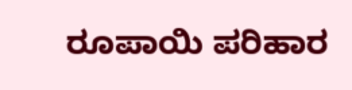ರೂಪಾಯಿ ಪರಿಹಾರ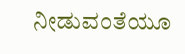ನೀಡುವಂತೆಯೂ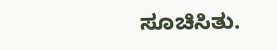ಸೂಚಿಸಿತು.